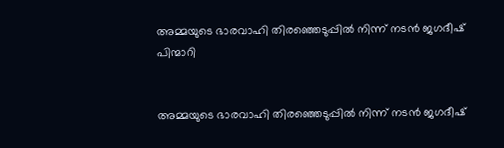അമ്മയുടെ ഭാരവാഹി തിരഞ്ഞെടുപ്പില്‍ നിന്ന് നടൻ ജഗദീഷ് പിന്മാറി


അമ്മയുടെ ഭാരവാഹി തിരഞ്ഞെടുപ്പില്‍ നിന്ന് നടൻ ജഗദീഷ്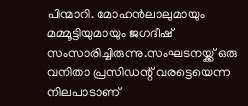പിന്മാറി. മോഹൻലാലുമായും മമ്മൂട്ടിയുമായും ജഗദീഷ് സംസാരിച്ചിരുന്നു.സംഘടനയ്ക്ക് ഒരു വനിതാ പ്രസിഡന്റ് വരട്ടെയെന്ന നിലപാടാണ്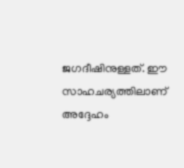ജഗദീഷിനുള്ളത്. ഈ സാഹചര്യത്തിലാണ് അദ്ദേഹം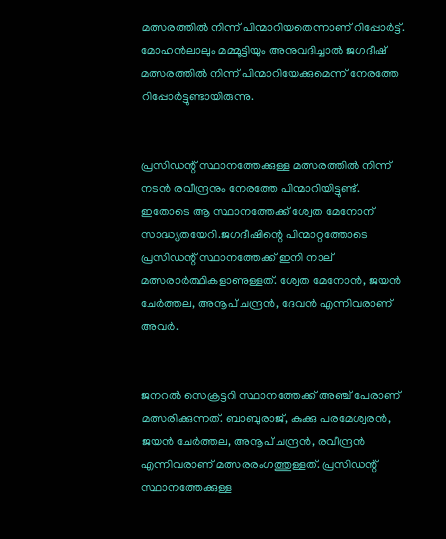മത്സരത്തില്‍ നിന്ന് പിന്മാറിയതെന്നാണ് റിപ്പോർട്ട്.
മോഹൻലാലും മമ്മൂട്ടിയും അനുവദിച്ചാല്‍ ജഗദീഷ് മത്സരത്തില്‍ നിന്ന് പിന്മാറിയേക്കുമെന്ന് നേരത്തേ റിപ്പോർട്ടുണ്ടായിരുന്നു.


പ്രസിഡന്റ് സ്ഥാനത്തേക്കുള്ള മത്സരത്തില്‍ നിന്ന് നടൻ രവീന്ദ്രനും നേരത്തേ പിന്മാറിയിട്ടുണ്ട്. ഇതോടെ ആ സ്ഥാനത്തേക്ക് ശ്വേത മേനോന് സാദ്ധ്യതയേറി.ജഗദീഷിന്റെ പിന്മാറ്റത്തോടെ പ്രസിഡന്റ് സ്ഥാനത്തേക്ക് ഇനി നാല് മത്സരാർത്ഥികളാണുള്ളത്. ശ്വേത മേനോൻ, ജയൻ ചേർത്തല, അനൂപ് ചന്ദ്രൻ, ദേവൻ എന്നിവരാണ് അവർ.


ജനറല്‍ സെക്രട്ടറി സ്ഥാനത്തേക്ക് അഞ്ച് പേരാണ് മത്സരിക്കുന്നത്. ബാബുരാജ്, കുക്കു പരമേശ്വരൻ, ജയൻ ചേർത്തല, അനൂപ് ചന്ദ്രൻ, രവീന്ദ്രൻ എന്നിവരാണ് മത്സരരംഗത്തുള്ളത്. പ്രസിഡന്റ് സ്ഥാനത്തേക്കുള്ള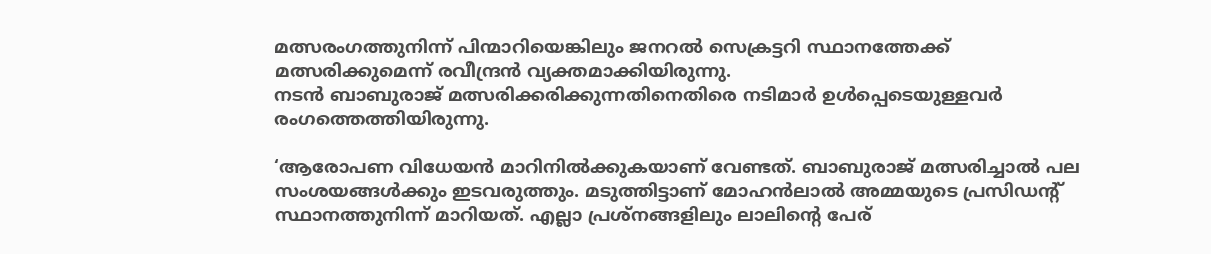മത്സരംഗത്തുനിന്ന് പിന്മാറിയെങ്കിലും ജനറല്‍ സെക്രട്ടറി സ്ഥാനത്തേക്ക് മത്സരിക്കുമെന്ന് രവീന്ദ്രൻ വ്യക്തമാക്കിയിരുന്നു.
നടൻ ബാബുരാജ് മത്സരിക്കരിക്കുന്നതിനെതിരെ നടിമാർ ഉള്‍പ്പെടെയുള്ളവർ രംഗത്തെത്തിയിരുന്നു.

‘ആരോപണ വിധേയൻ മാറിനില്‍ക്കുകയാണ് വേണ്ടത്. ബാബുരാജ് മത്സരിച്ചാല്‍ പല സംശയങ്ങള്‍ക്കും ഇടവരുത്തും. മടുത്തിട്ടാണ് മോഹൻലാല്‍ അമ്മയുടെ പ്രസിഡന്റ് സ്ഥാനത്തുനിന്ന് മാറിയത്. എല്ലാ പ്രശ്നങ്ങളിലും ലാലിന്റെ പേര്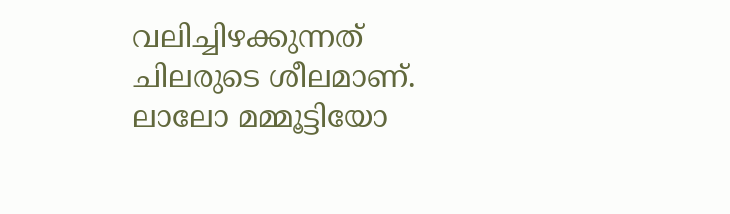വലിച്ചിഴക്കുന്നത് ചിലരുടെ ശീലമാണ്. ലാലോ മമ്മൂട്ടിയോ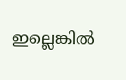ഇല്ലെങ്കില്‍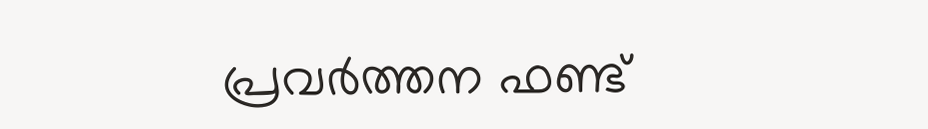പ്രവർത്തന ഫണ്ട്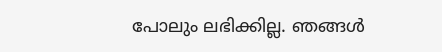പോലും ലഭിക്കില്ല. ഞങ്ങള്‍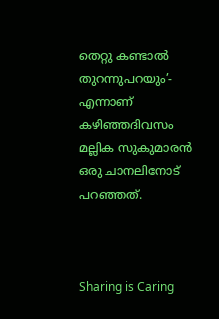തെറ്റു കണ്ടാല്‍ തുറന്നുപറയും’- എന്നാണ് കഴിഞ്ഞദിവസം മല്ലിക സുകുമാരൻ ഒരു ചാനലിനോട് പറഞ്ഞത്.



Sharing is Caring